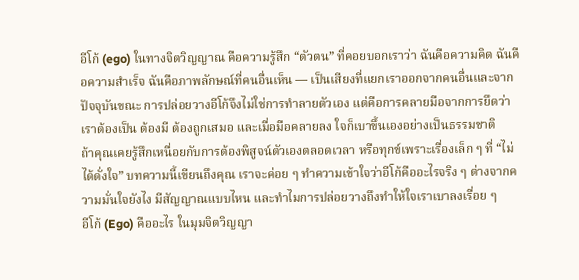อีโก้ (ego) ในทางจิตวิญญาณ คือความรู้สึก “ตัวตน” ที่คอยบอกเราว่า ฉันคือความคิด ฉันคือความสำเร็จ ฉันคือภาพลักษณ์ที่คนอื่นเห็น — เป็นเสียงที่แยกเราออกจากคนอื่นและจากปัจจุบันขณะ การปล่อยวางอีโก้จึงไม่ใช่การทำลายตัวเอง แต่คือการคลายมือจากการยึดว่าเราต้องเป็น ต้องมี ต้องถูกเสมอ และเมื่อมือคลายลง ใจก็เบาขึ้นเองอย่างเป็นธรรมชาติ
ถ้าคุณเคยรู้สึกเหนื่อยกับการต้องพิสูจน์ตัวเองตลอดเวลา หรือทุกข์เพราะเรื่องเล็ก ๆ ที่ “ไม่ได้ดั่งใจ” บทความนี้เขียนถึงคุณ เราจะค่อย ๆ ทำความเข้าใจว่าอีโก้คืออะไรจริง ๆ ต่างจากความมั่นใจยังไง มีสัญญาณแบบไหน และทำไมการปล่อยวางถึงทำให้ใจเราเบาลงเรื่อย ๆ
อีโก้ (Ego) คืออะไร ในมุมจิตวิญญา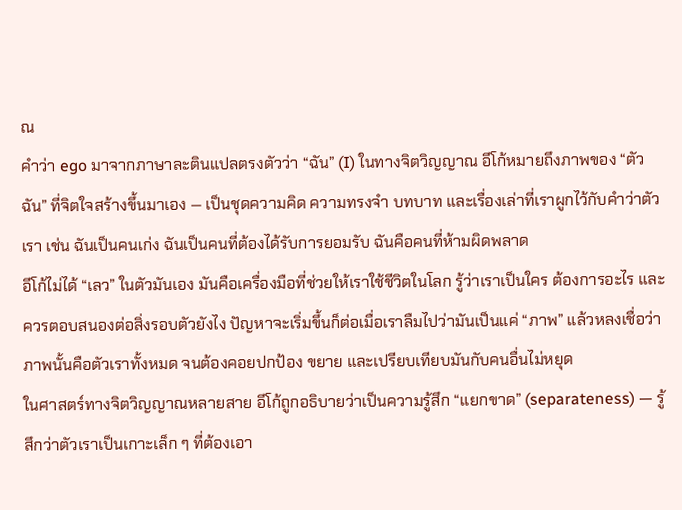ณ
คำว่า ego มาจากภาษาละตินแปลตรงตัวว่า “ฉัน” (I) ในทางจิตวิญญาณ อีโก้หมายถึงภาพของ “ตัวฉัน” ที่จิตใจสร้างขึ้นมาเอง — เป็นชุดความคิด ความทรงจำ บทบาท และเรื่องเล่าที่เราผูกไว้กับคำว่าตัวเรา เช่น ฉันเป็นคนเก่ง ฉันเป็นคนที่ต้องได้รับการยอมรับ ฉันคือคนที่ห้ามผิดพลาด
อีโก้ไม่ได้ “เลว” ในตัวมันเอง มันคือเครื่องมือที่ช่วยให้เราใช้ชีวิตในโลก รู้ว่าเราเป็นใคร ต้องการอะไร และควรตอบสนองต่อสิ่งรอบตัวยังไง ปัญหาจะเริ่มขึ้นก็ต่อเมื่อเราลืมไปว่ามันเป็นแค่ “ภาพ” แล้วหลงเชื่อว่าภาพนั้นคือตัวเราทั้งหมด จนต้องคอยปกป้อง ขยาย และเปรียบเทียบมันกับคนอื่นไม่หยุด
ในศาสตร์ทางจิตวิญญาณหลายสาย อีโก้ถูกอธิบายว่าเป็นความรู้สึก “แยกขาด” (separateness) — รู้สึกว่าตัวเราเป็นเกาะเล็ก ๆ ที่ต้องเอา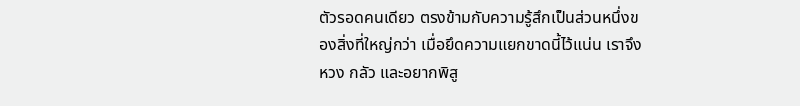ตัวรอดคนเดียว ตรงข้ามกับความรู้สึกเป็นส่วนหนึ่งของสิ่งที่ใหญ่กว่า เมื่อยึดความแยกขาดนี้ไว้แน่น เราจึงหวง กลัว และอยากพิสู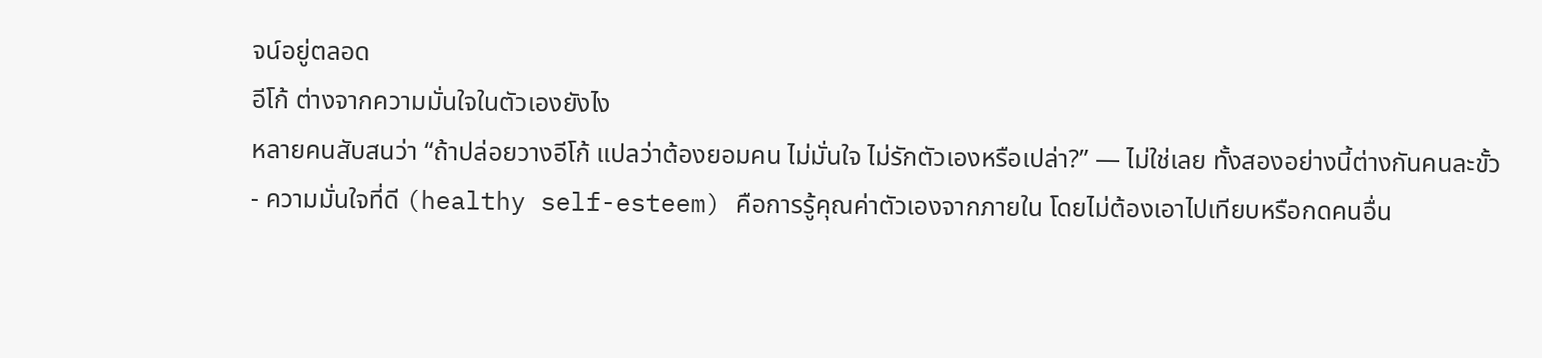จน์อยู่ตลอด
อีโก้ ต่างจากความมั่นใจในตัวเองยังไง
หลายคนสับสนว่า “ถ้าปล่อยวางอีโก้ แปลว่าต้องยอมคน ไม่มั่นใจ ไม่รักตัวเองหรือเปล่า?” — ไม่ใช่เลย ทั้งสองอย่างนี้ต่างกันคนละขั้ว
- ความมั่นใจที่ดี (healthy self-esteem) คือการรู้คุณค่าตัวเองจากภายใน โดยไม่ต้องเอาไปเทียบหรือกดคนอื่น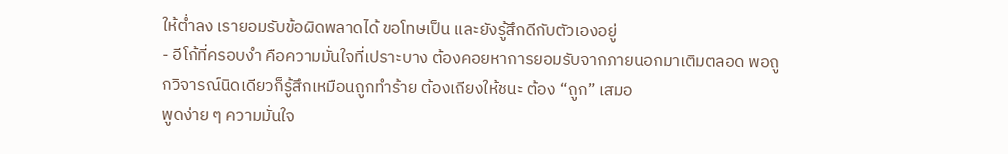ให้ต่ำลง เรายอมรับข้อผิดพลาดได้ ขอโทษเป็น และยังรู้สึกดีกับตัวเองอยู่
- อีโก้ที่ครอบงำ คือความมั่นใจที่เปราะบาง ต้องคอยหาการยอมรับจากภายนอกมาเติมตลอด พอถูกวิจารณ์นิดเดียวก็รู้สึกเหมือนถูกทำร้าย ต้องเถียงให้ชนะ ต้อง “ถูก” เสมอ
พูดง่าย ๆ ความมั่นใจ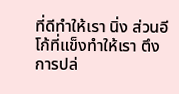ที่ดีทำให้เรา นิ่ง ส่วนอีโก้ที่แข็งทำให้เรา ตึง การปล่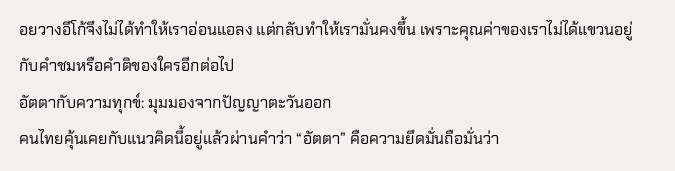อยวางอีโก้จึงไม่ได้ทำให้เราอ่อนแอลง แต่กลับทำให้เรามั่นคงขึ้น เพราะคุณค่าของเราไม่ได้แขวนอยู่กับคำชมหรือคำติของใครอีกต่อไป
อัตตากับความทุกข์: มุมมองจากปัญญาตะวันออก
คนไทยคุ้นเคยกับแนวคิดนี้อยู่แล้วผ่านคำว่า “อัตตา” คือความยึดมั่นถือมั่นว่า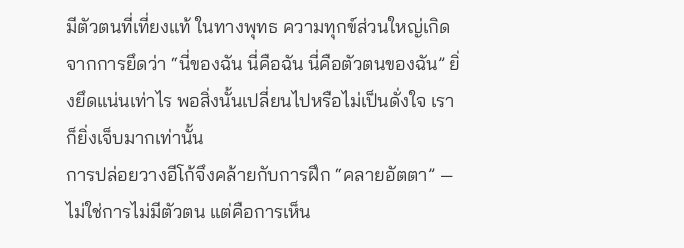มีตัวตนที่เที่ยงแท้ ในทางพุทธ ความทุกข์ส่วนใหญ่เกิดจากการยึดว่า “นี่ของฉัน นี่คือฉัน นี่คือตัวตนของฉัน” ยิ่งยึดแน่นเท่าไร พอสิ่งนั้นเปลี่ยนไปหรือไม่เป็นดั่งใจ เราก็ยิ่งเจ็บมากเท่านั้น
การปล่อยวางอีโก้จึงคล้ายกับการฝึก “คลายอัตตา” — ไม่ใช่การไม่มีตัวตน แต่คือการเห็น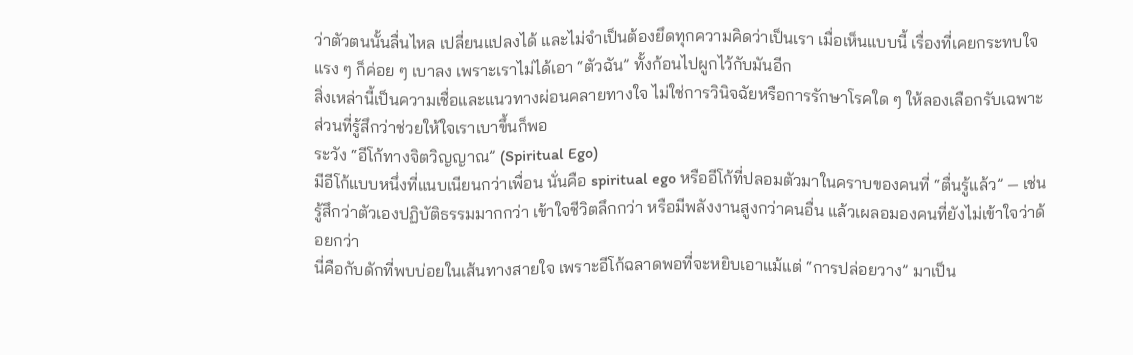ว่าตัวตนนั้นลื่นไหล เปลี่ยนแปลงได้ และไม่จำเป็นต้องยึดทุกความคิดว่าเป็นเรา เมื่อเห็นแบบนี้ เรื่องที่เคยกระทบใจแรง ๆ ก็ค่อย ๆ เบาลง เพราะเราไม่ได้เอา “ตัวฉัน” ทั้งก้อนไปผูกไว้กับมันอีก
สิ่งเหล่านี้เป็นความเชื่อและแนวทางผ่อนคลายทางใจ ไม่ใช่การวินิจฉัยหรือการรักษาโรคใด ๆ ให้ลองเลือกรับเฉพาะส่วนที่รู้สึกว่าช่วยให้ใจเราเบาขึ้นก็พอ
ระวัง “อีโก้ทางจิตวิญญาณ” (Spiritual Ego)
มีอีโก้แบบหนึ่งที่แนบเนียนกว่าเพื่อน นั่นคือ spiritual ego หรืออีโก้ที่ปลอมตัวมาในคราบของคนที่ “ตื่นรู้แล้ว” — เช่น รู้สึกว่าตัวเองปฏิบัติธรรมมากกว่า เข้าใจชีวิตลึกกว่า หรือมีพลังงานสูงกว่าคนอื่น แล้วเผลอมองคนที่ยังไม่เข้าใจว่าด้อยกว่า
นี่คือกับดักที่พบบ่อยในเส้นทางสายใจ เพราะอีโก้ฉลาดพอที่จะหยิบเอาแม้แต่ “การปล่อยวาง” มาเป็น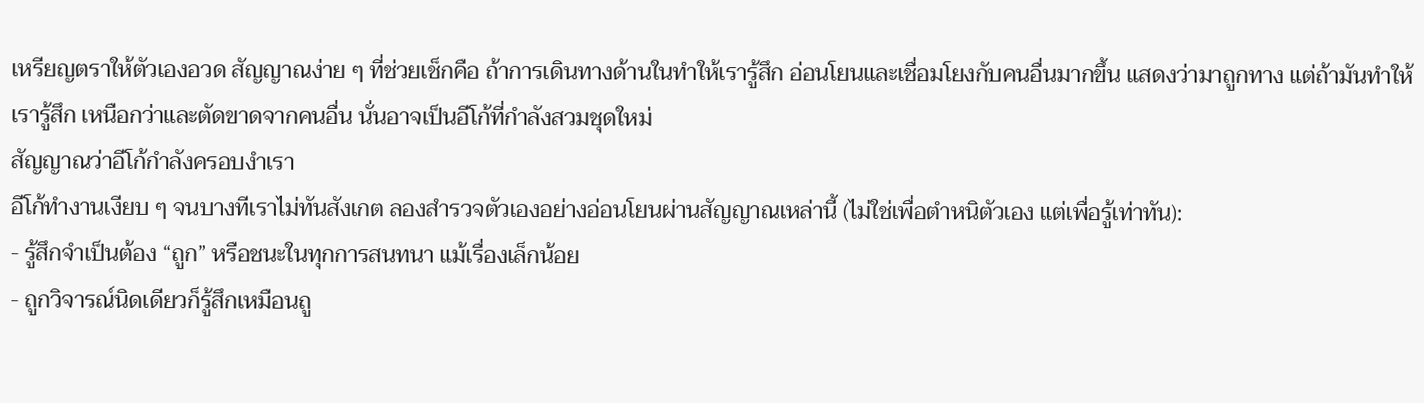เหรียญตราให้ตัวเองอวด สัญญาณง่าย ๆ ที่ช่วยเช็กคือ ถ้าการเดินทางด้านในทำให้เรารู้สึก อ่อนโยนและเชื่อมโยงกับคนอื่นมากขึ้น แสดงว่ามาถูกทาง แต่ถ้ามันทำให้เรารู้สึก เหนือกว่าและตัดขาดจากคนอื่น นั่นอาจเป็นอีโก้ที่กำลังสวมชุดใหม่
สัญญาณว่าอีโก้กำลังครอบงำเรา
อีโก้ทำงานเงียบ ๆ จนบางทีเราไม่ทันสังเกต ลองสำรวจตัวเองอย่างอ่อนโยนผ่านสัญญาณเหล่านี้ (ไม่ใช่เพื่อตำหนิตัวเอง แต่เพื่อรู้เท่าทัน):
- รู้สึกจำเป็นต้อง “ถูก” หรือชนะในทุกการสนทนา แม้เรื่องเล็กน้อย
- ถูกวิจารณ์นิดเดียวก็รู้สึกเหมือนถู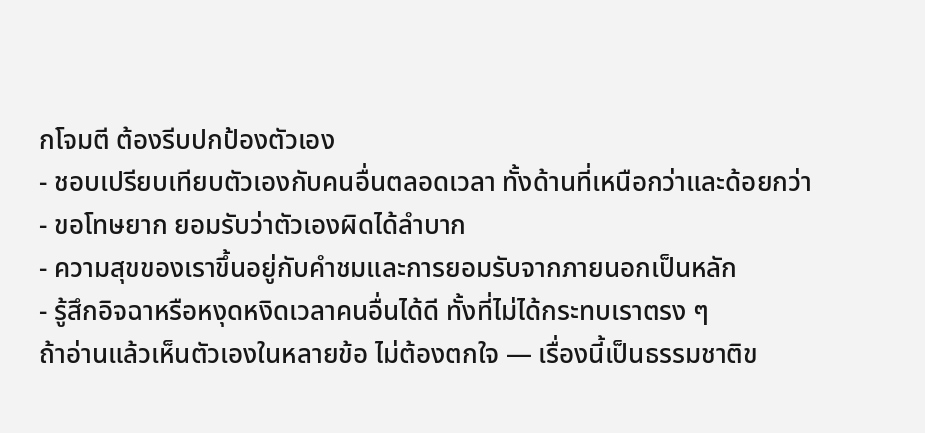กโจมตี ต้องรีบปกป้องตัวเอง
- ชอบเปรียบเทียบตัวเองกับคนอื่นตลอดเวลา ทั้งด้านที่เหนือกว่าและด้อยกว่า
- ขอโทษยาก ยอมรับว่าตัวเองผิดได้ลำบาก
- ความสุขของเราขึ้นอยู่กับคำชมและการยอมรับจากภายนอกเป็นหลัก
- รู้สึกอิจฉาหรือหงุดหงิดเวลาคนอื่นได้ดี ทั้งที่ไม่ได้กระทบเราตรง ๆ
ถ้าอ่านแล้วเห็นตัวเองในหลายข้อ ไม่ต้องตกใจ — เรื่องนี้เป็นธรรมชาติข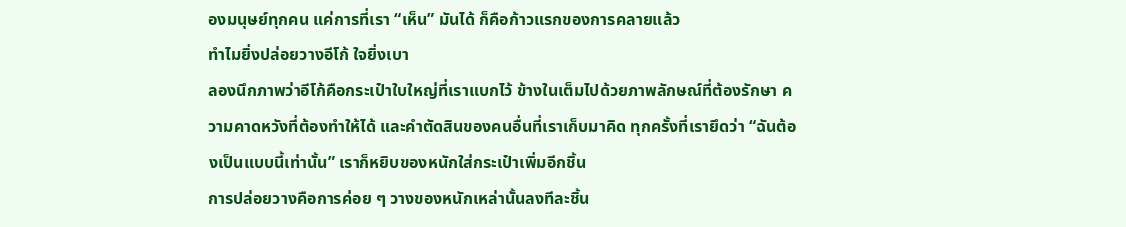องมนุษย์ทุกคน แค่การที่เรา “เห็น” มันได้ ก็คือก้าวแรกของการคลายแล้ว
ทำไมยิ่งปล่อยวางอีโก้ ใจยิ่งเบา
ลองนึกภาพว่าอีโก้คือกระเป๋าใบใหญ่ที่เราแบกไว้ ข้างในเต็มไปด้วยภาพลักษณ์ที่ต้องรักษา ความคาดหวังที่ต้องทำให้ได้ และคำตัดสินของคนอื่นที่เราเก็บมาคิด ทุกครั้งที่เรายึดว่า “ฉันต้องเป็นแบบนี้เท่านั้น” เราก็หยิบของหนักใส่กระเป๋าเพิ่มอีกชิ้น
การปล่อยวางคือการค่อย ๆ วางของหนักเหล่านั้นลงทีละชิ้น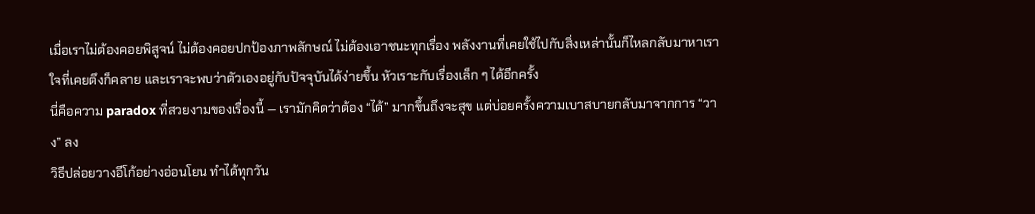เมื่อเราไม่ต้องคอยพิสูจน์ ไม่ต้องคอยปกป้องภาพลักษณ์ ไม่ต้องเอาชนะทุกเรื่อง พลังงานที่เคยใช้ไปกับสิ่งเหล่านั้นก็ไหลกลับมาหาเรา ใจที่เคยตึงก็คลาย และเราจะพบว่าตัวเองอยู่กับปัจจุบันได้ง่ายขึ้น หัวเราะกับเรื่องเล็ก ๆ ได้อีกครั้ง
นี่คือความ paradox ที่สวยงามของเรื่องนี้ — เรามักคิดว่าต้อง “ได้” มากขึ้นถึงจะสุข แต่บ่อยครั้งความเบาสบายกลับมาจากการ “วาง” ลง
วิธีปล่อยวางอีโก้อย่างอ่อนโยน ทำได้ทุกวัน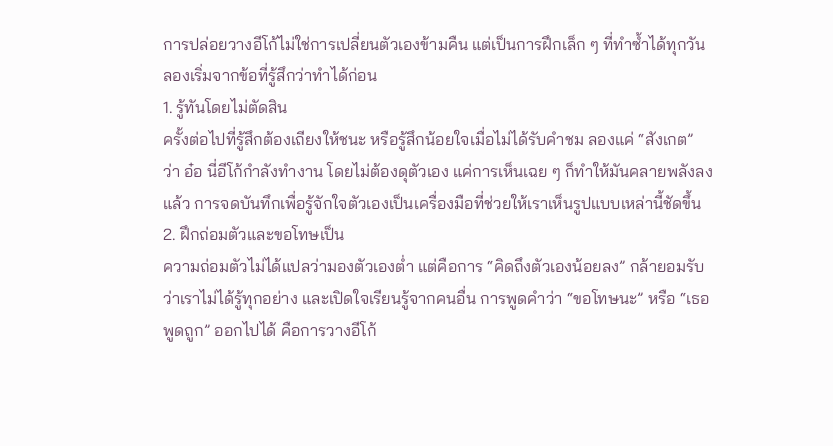การปล่อยวางอีโก้ไม่ใช่การเปลี่ยนตัวเองข้ามคืน แต่เป็นการฝึกเล็ก ๆ ที่ทำซ้ำได้ทุกวัน ลองเริ่มจากข้อที่รู้สึกว่าทำได้ก่อน
1. รู้ทันโดยไม่ตัดสิน
ครั้งต่อไปที่รู้สึกต้องเถียงให้ชนะ หรือรู้สึกน้อยใจเมื่อไม่ได้รับคำชม ลองแค่ “สังเกต” ว่า อ๋อ นี่อีโก้กำลังทำงาน โดยไม่ต้องดุตัวเอง แค่การเห็นเฉย ๆ ก็ทำให้มันคลายพลังลงแล้ว การจดบันทึกเพื่อรู้จักใจตัวเองเป็นเครื่องมือที่ช่วยให้เราเห็นรูปแบบเหล่านี้ชัดขึ้น
2. ฝึกถ่อมตัวและขอโทษเป็น
ความถ่อมตัวไม่ได้แปลว่ามองตัวเองต่ำ แต่คือการ “คิดถึงตัวเองน้อยลง” กล้ายอมรับว่าเราไม่ได้รู้ทุกอย่าง และเปิดใจเรียนรู้จากคนอื่น การพูดคำว่า “ขอโทษนะ” หรือ “เธอพูดถูก” ออกไปได้ คือการวางอีโก้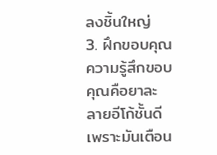ลงชิ้นใหญ่
3. ฝึกขอบคุณ
ความรู้สึกขอบคุณคือยาละลายอีโก้ชั้นดี เพราะมันเตือน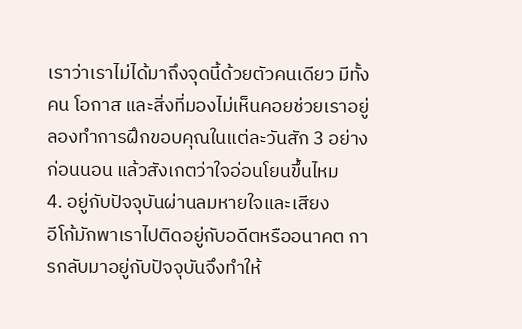เราว่าเราไม่ได้มาถึงจุดนี้ด้วยตัวคนเดียว มีทั้งคน โอกาส และสิ่งที่มองไม่เห็นคอยช่วยเราอยู่ ลองทำการฝึกขอบคุณในแต่ละวันสัก 3 อย่างก่อนนอน แล้วสังเกตว่าใจอ่อนโยนขึ้นไหม
4. อยู่กับปัจจุบันผ่านลมหายใจและเสียง
อีโก้มักพาเราไปติดอยู่กับอดีตหรืออนาคต การกลับมาอยู่กับปัจจุบันจึงทำให้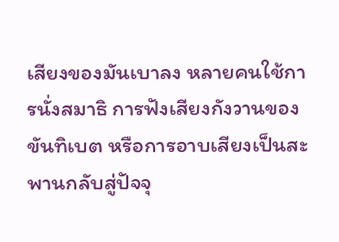เสียงของมันเบาลง หลายคนใช้การนั่งสมาธิ การฟังเสียงกังวานของขันทิเบต หรือการอาบเสียงเป็นสะพานกลับสู่ปัจจุ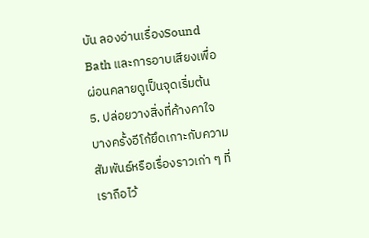บัน ลองอ่านเรื่องSound Bath และการอาบเสียงเพื่อผ่อนคลายดูเป็นจุดเริ่มต้น
5. ปล่อยวางสิ่งที่ค้างคาใจ
บางครั้งอีโก้ยึดเกาะกับความสัมพันธ์หรือเรื่องราวเก่า ๆ ที่เราถือไว้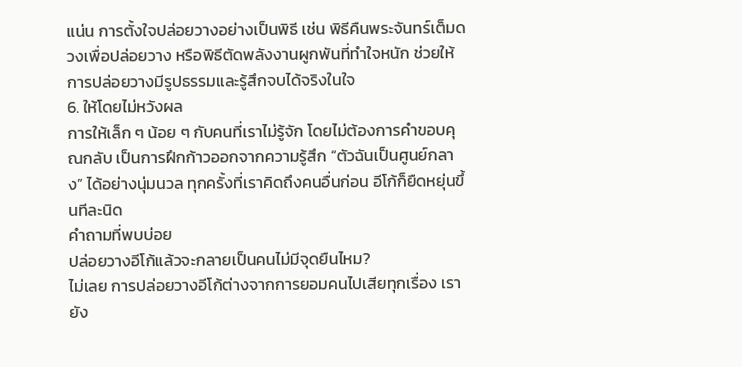แน่น การตั้งใจปล่อยวางอย่างเป็นพิธี เช่น พิธีคืนพระจันทร์เต็มดวงเพื่อปล่อยวาง หรือพิธีตัดพลังงานผูกพันที่ทำใจหนัก ช่วยให้การปล่อยวางมีรูปธรรมและรู้สึกจบได้จริงในใจ
6. ให้โดยไม่หวังผล
การให้เล็ก ๆ น้อย ๆ กับคนที่เราไม่รู้จัก โดยไม่ต้องการคำขอบคุณกลับ เป็นการฝึกก้าวออกจากความรู้สึก “ตัวฉันเป็นศูนย์กลาง” ได้อย่างนุ่มนวล ทุกครั้งที่เราคิดถึงคนอื่นก่อน อีโก้ก็ยืดหยุ่นขึ้นทีละนิด
คำถามที่พบบ่อย
ปล่อยวางอีโก้แล้วจะกลายเป็นคนไม่มีจุดยืนไหม?
ไม่เลย การปล่อยวางอีโก้ต่างจากการยอมคนไปเสียทุกเรื่อง เรายัง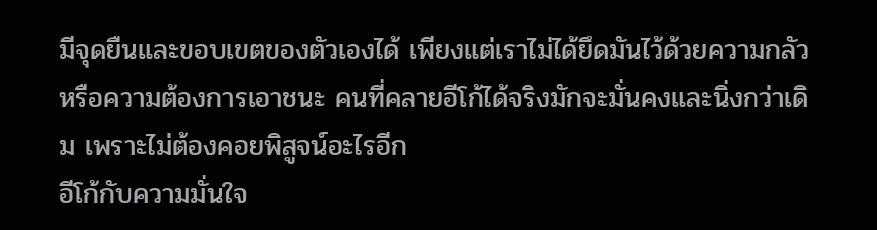มีจุดยืนและขอบเขตของตัวเองได้ เพียงแต่เราไม่ได้ยึดมันไว้ด้วยความกลัวหรือความต้องการเอาชนะ คนที่คลายอีโก้ได้จริงมักจะมั่นคงและนิ่งกว่าเดิม เพราะไม่ต้องคอยพิสูจน์อะไรอีก
อีโก้กับความมั่นใจ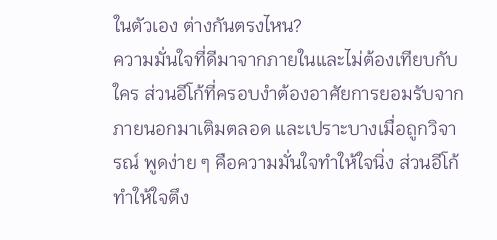ในตัวเอง ต่างกันตรงไหน?
ความมั่นใจที่ดีมาจากภายในและไม่ต้องเทียบกับใคร ส่วนอีโก้ที่ครอบงำต้องอาศัยการยอมรับจากภายนอกมาเติมตลอด และเปราะบางเมื่อถูกวิจารณ์ พูดง่าย ๆ คือความมั่นใจทำให้ใจนิ่ง ส่วนอีโก้ทำให้ใจตึง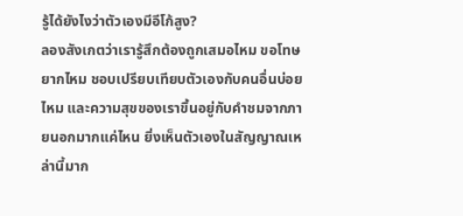รู้ได้ยังไงว่าตัวเองมีอีโก้สูง?
ลองสังเกตว่าเรารู้สึกต้องถูกเสมอไหม ขอโทษยากไหม ชอบเปรียบเทียบตัวเองกับคนอื่นบ่อยไหม และความสุขของเราขึ้นอยู่กับคำชมจากภายนอกมากแค่ไหน ยิ่งเห็นตัวเองในสัญญาณเหล่านี้มาก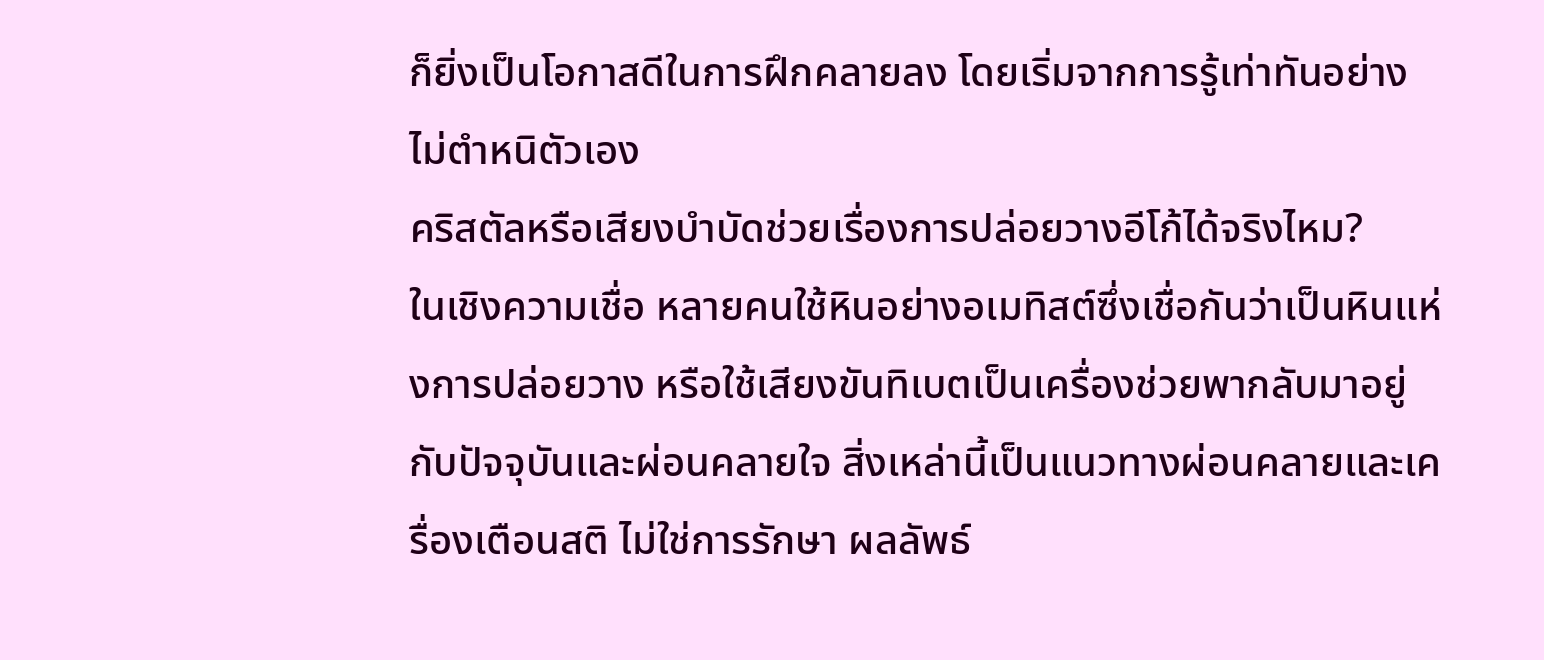ก็ยิ่งเป็นโอกาสดีในการฝึกคลายลง โดยเริ่มจากการรู้เท่าทันอย่างไม่ตำหนิตัวเอง
คริสตัลหรือเสียงบำบัดช่วยเรื่องการปล่อยวางอีโก้ได้จริงไหม?
ในเชิงความเชื่อ หลายคนใช้หินอย่างอเมทิสต์ซึ่งเชื่อกันว่าเป็นหินแห่งการปล่อยวาง หรือใช้เสียงขันทิเบตเป็นเครื่องช่วยพากลับมาอยู่กับปัจจุบันและผ่อนคลายใจ สิ่งเหล่านี้เป็นแนวทางผ่อนคลายและเครื่องเตือนสติ ไม่ใช่การรักษา ผลลัพธ์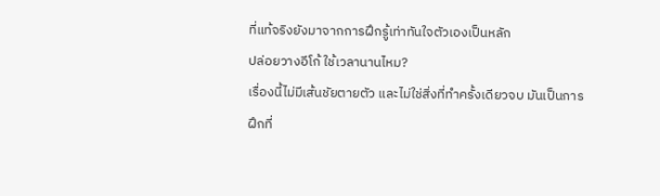ที่แท้จริงยังมาจากการฝึกรู้เท่าทันใจตัวเองเป็นหลัก
ปล่อยวางอีโก้ ใช้เวลานานไหม?
เรื่องนี้ไม่มีเส้นชัยตายตัว และไม่ใช่สิ่งที่ทำครั้งเดียวจบ มันเป็นการฝึกที่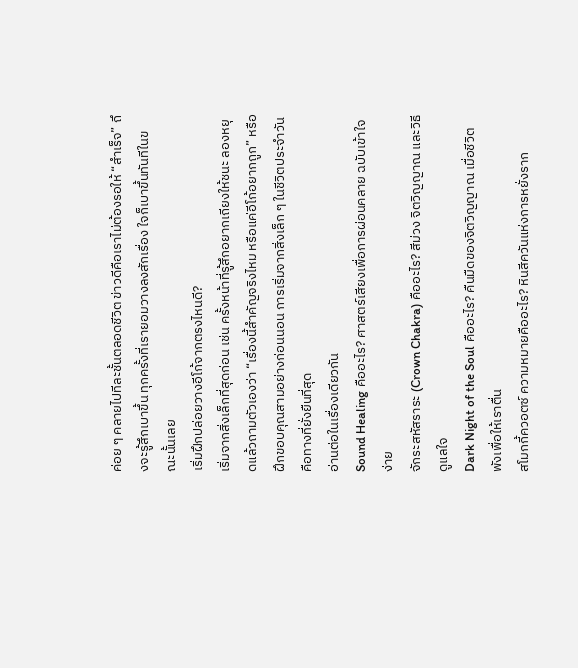ค่อย ๆ คลายไปทีละชั้นตลอดชีวิต ข่าวดีคือเราไม่ต้องรอให้ “สำเร็จ” ถึงจะรู้สึกเบาขึ้น ทุกครั้งที่เรายอมวางลงสักเรื่อง ใจก็เบาขึ้นทันทีในขณะนั้นเลย
เริ่มฝึกปล่อยวางอีโก้จากตรงไหนดี?
เริ่มจากสิ่งเล็กที่สุดก่อน เช่น ครั้งหน้าที่รู้สึกอยากเถียงให้ชนะ ลองหยุดแล้วถามตัวเองว่า “เรื่องนี้สำคัญจริงไหม หรือแค่อีโก้อยากถูก” หรือฝึกขอบคุณสามอย่างก่อนนอน การเริ่มจากสิ่งเล็ก ๆ ในชีวิตประจำวันคือทางที่ยั่งยืนที่สุด
อ่านต่อในเรื่องเดียวกัน
Sound Healing คืออะไร? ศาสตร์เสียงเพื่อการผ่อนคลาย ฉบับเข้าใจง่าย
จักระสหัสราระ (Crown Chakra) คืออะไร? สีม่วง จิตวิญญาณ และวิธีดูแลใจ
Dark Night of the Soul คืออะไร? คืนมืดของจิตวิญญาณ เมื่อชีวิตพังเพื่อให้เราตื่น
สโมกกี้ควอตซ์ ความหมายคืออะไร? หินสีควันแห่งการหยั่งราก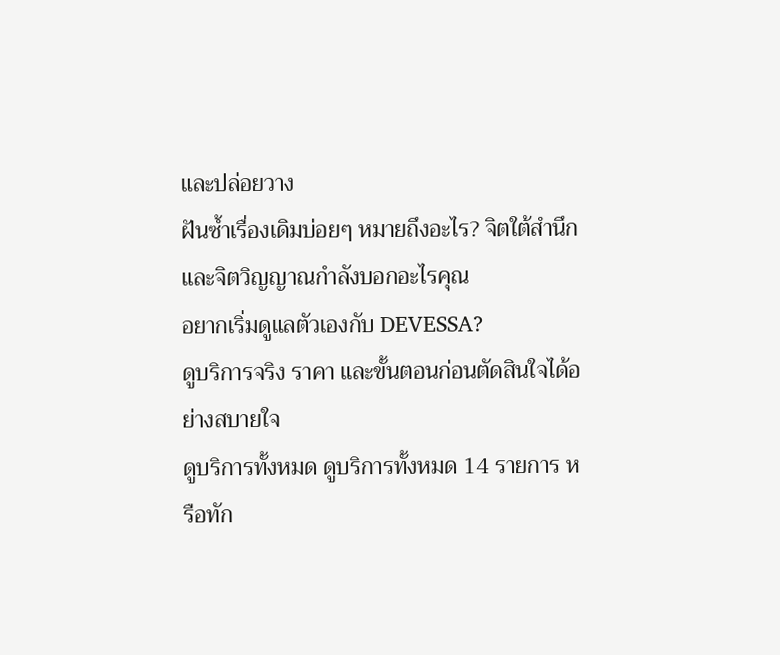และปล่อยวาง
ฝันซ้ำเรื่องเดิมบ่อยๆ หมายถึงอะไร? จิตใต้สำนึกและจิตวิญญาณกำลังบอกอะไรคุณ
อยากเริ่มดูแลตัวเองกับ DEVESSA?
ดูบริการจริง ราคา และขั้นตอนก่อนตัดสินใจได้อย่างสบายใจ
ดูบริการทั้งหมด ดูบริการทั้งหมด 14 รายการ หรือทัก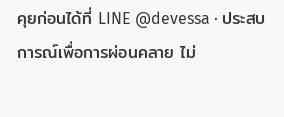คุยก่อนได้ที่ LINE @devessa · ประสบการณ์เพื่อการผ่อนคลาย ไม่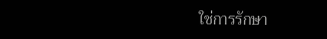ใช่การรักษา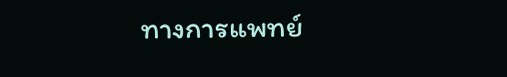ทางการแพทย์